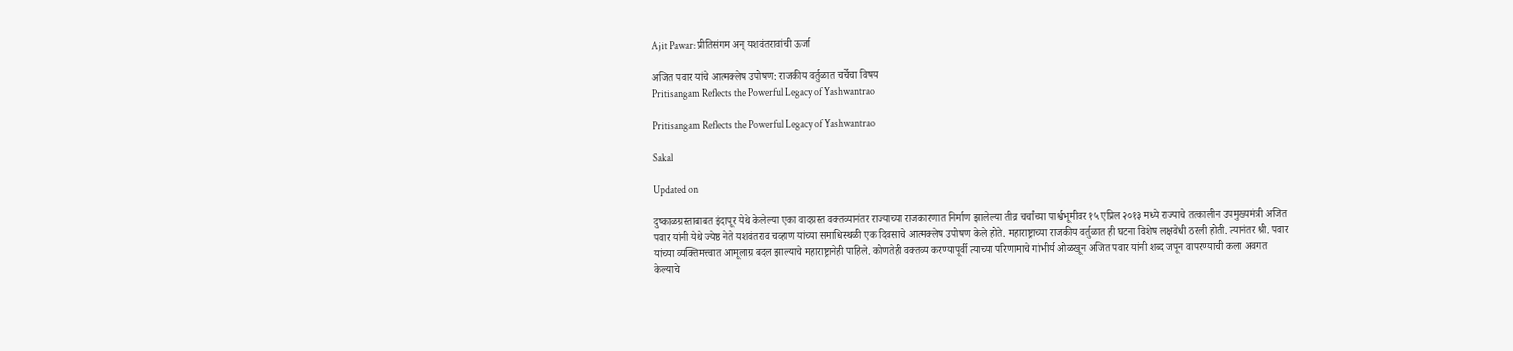Ajit Pawar: प्रीतिसंगम अन् यशवंतरावांची ऊर्जा

अजित पवार यांचे आत्मक्लेष उपोषण: राजकीय वर्तुळात चर्चेचा विषय
Pritisangam Reflects the Powerful Legacy of Yashwantrao

Pritisangam Reflects the Powerful Legacy of Yashwantrao

Sakal

Updated on

दुष्काळग्रस्ताबाबत इंदापूर येथे केलेल्या एका वादग्रस्त वक्तव्यानंतर राज्याच्या राजकारणात निर्माण झालेल्या तीव्र चर्चांच्या पार्श्वभूमीवर १५ एप्रिल २०१३ मध्ये राज्याचे तत्कालीन उपमुख्यमंत्री अजित पवार यांनी येथे ज्येष्ठ नेते यशवंतराव चव्हाण यांच्या समाधिस्थळी एक दिवसाचे आत्मक्लेष उपोषण केले होते. महाराष्ट्राच्या राजकीय वर्तुळात ही घटना विशेष लक्षवेधी ठरली होती. त्यानंतर श्री. पवार यांच्या व्यक्तिमत्त्वात आमूलाग्र बदल झाल्याचे महाराष्ट्रानेही पाहिले. कोणतेही वक्तव्य करण्यापूर्वी त्याच्या परिणामाचे गांभीर्य ओळखून अजित पवार यांनी शब्द जपून वापरण्याची कला अवगत केल्याचे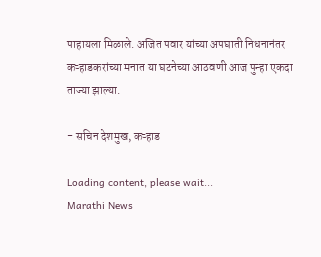पाहायला मिळाले. अजित पवार यांच्या अपघाती निधनानंतर कऱ्हाडकरांच्या मनात या घटनेच्या आठवणी आज पुन्हा एकदा ताज्या झाल्या.

- सचिन देशमुख, कऱ्हाड

Loading content, please wait...
Marathi News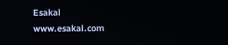Esakal
www.esakal.com